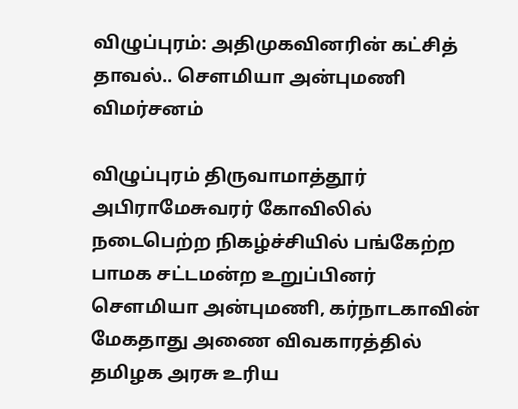விழுப்புரம்: அதிமுகவினரின் கட்சித் தாவல்.. சௌமியா அன்புமணி விமர்சனம்

விழுப்புரம் திருவாமாத்தூர் அபிராமேசுவரர் கோவிலில் நடைபெற்ற நிகழ்ச்சியில் பங்கேற்ற பாமக சட்டமன்ற உறுப்பினர் சௌமியா அன்புமணி, கர்நாடகாவின் மேகதாது அணை விவகாரத்தில் தமிழக அரசு உரிய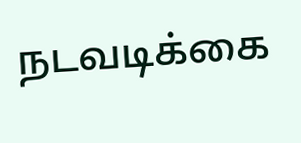நடவடிக்கை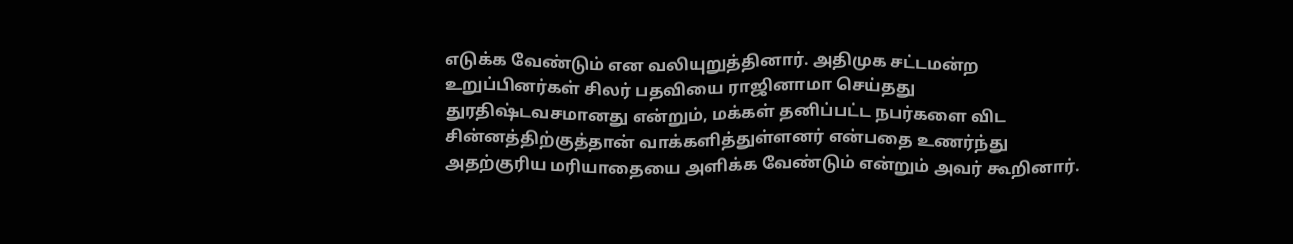எடுக்க வேண்டும் என வலியுறுத்தினார். அதிமுக சட்டமன்ற உறுப்பினர்கள் சிலர் பதவியை ராஜினாமா செய்தது துரதிஷ்டவசமானது என்றும், மக்கள் தனிப்பட்ட நபர்களை விட சின்னத்திற்குத்தான் வாக்களித்துள்ளனர் என்பதை உணர்ந்து அதற்குரிய மரியாதையை அளிக்க வேண்டும் என்றும் அவர் கூறினார்.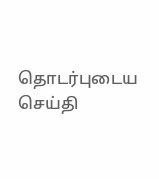தொடர்புடைய செய்தி